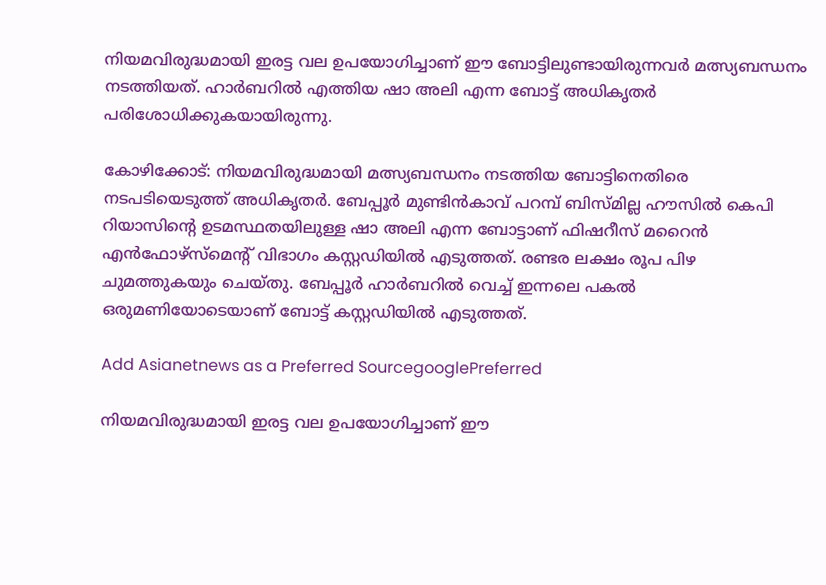നിയമവിരുദ്ധമായി ഇരട്ട വല ഉപയോഗിച്ചാണ് ഈ ബോട്ടിലുണ്ടായിരുന്നവര്‍ മത്സ്യബന്ധനം നടത്തിയത്. ഹാര്‍ബറില്‍ എത്തിയ ഷാ അലി എന്ന ബോട്ട് അധികൃതര്‍ പരിശോധിക്കുകയായിരുന്നു.

കോഴിക്കോട്: നിയമവിരുദ്ധമായി മത്സ്യബന്ധനം നടത്തിയ ബോട്ടിനെതിരെ നടപടിയെടുത്ത് അധികൃതര്‍. ബേപ്പൂര്‍ മുണ്ടിന്‍കാവ് പറമ്പ് ബിസ്മില്ല ഹൗസില്‍ കെപി റിയാസിന്റെ ഉടമസ്ഥതയിലുള്ള ഷാ അലി എന്ന ബോട്ടാണ് ഫിഷറീസ് മറൈന്‍ എന്‍ഫോഴ്‌സ്‌മെന്റ് വിഭാഗം കസ്റ്റഡിയില്‍ എടുത്തത്. രണ്ടര ലക്ഷം രൂപ പിഴ ചുമത്തുകയും ചെയ്തു. ബേപ്പൂര്‍ ഹാര്‍ബറില്‍ വെച്ച് ഇന്നലെ പകല്‍ ഒരുമണിയോടെയാണ് ബോട്ട് കസ്റ്റഡിയില്‍ എടുത്തത്.

Add Asianetnews as a Preferred SourcegooglePreferred

നിയമവിരുദ്ധമായി ഇരട്ട വല ഉപയോഗിച്ചാണ് ഈ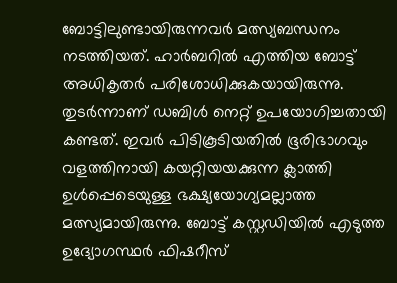ബോട്ടിലുണ്ടായിരുന്നവര്‍ മത്സ്യബന്ധനം നടത്തിയത്. ഹാര്‍ബറില്‍ എത്തിയ ബോട്ട് അധികൃതര്‍ പരിശോധിക്കുകയായിരുന്നു. തുടര്‍ന്നാണ് ഡബിള്‍ നെറ്റ് ഉപയോഗിച്ചതായി കണ്ടത്. ഇവര്‍ പിടികൂടിയതില്‍ ഭൂരിഭാഗവും വളത്തിനായി കയറ്റിയയക്കുന്ന ക്ലാത്തി ഉള്‍പ്പെടെയുള്ള ഭക്ഷ്യയോഗ്യമല്ലാത്ത മത്സ്യമായിരുന്നു. ബോട്ട് കസ്റ്റഡിയില്‍ എടുത്ത ഉദ്യോഗസ്ഥര്‍ ഫിഷറീസ്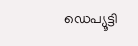ഡെപ്യൂട്ടി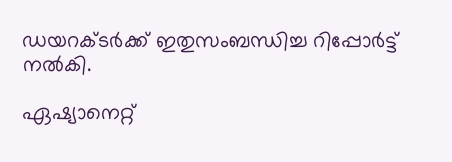ഡയറക്ടര്‍ക്ക് ഇതുസംബന്ധിച്ച റിപ്പോര്‍ട്ട് നല്‍കി.

ഏഷ്യാനെറ്റ്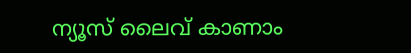ന്യൂസ് ലൈവ് കാണാം